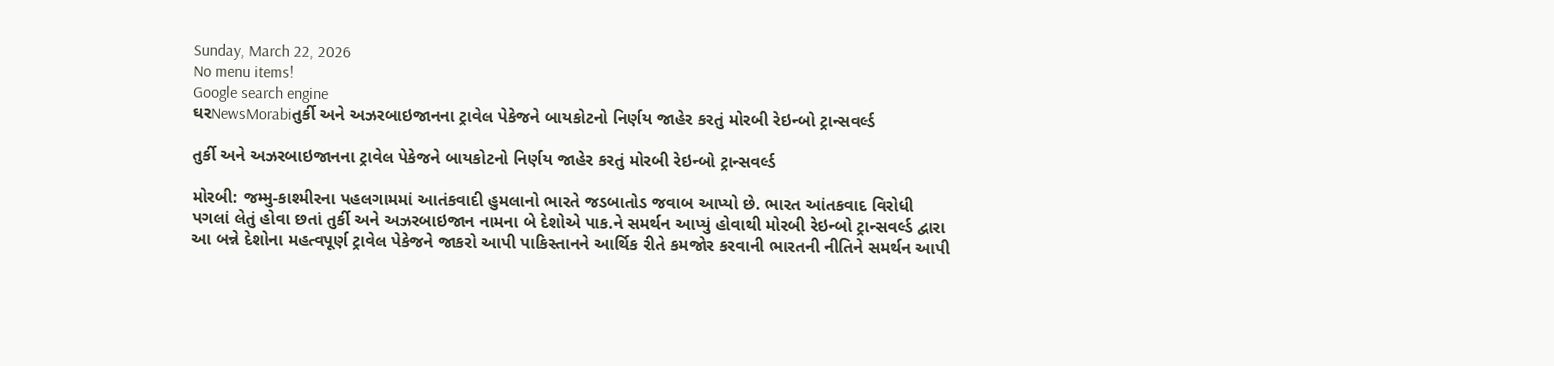Sunday, March 22, 2026
No menu items!
Google search engine
ઘરNewsMorabiતુર્કી અને અઝરબાઇજાનના ટ્રાવેલ પેકેજને બાયકોટનો નિર્ણય જાહેર કરતું મોરબી રેઇન્બો ટ્રાન્સવર્લ્ડ

તુર્કી અને અઝરબાઇજાનના ટ્રાવેલ પેકેજને બાયકોટનો નિર્ણય જાહેર કરતું મોરબી રેઇન્બો ટ્રાન્સવર્લ્ડ

મોરબી: જમ્મુ-કાશ્મીરના પહલગામમાં આતંકવાદી હુમલાનો ભારતે જડબાતોડ જવાબ આપ્યો છે. ભારત આંતકવાદ વિરોધી પગલાં લેતું હોવા છતાં તુર્કી અને અઝરબાઇજાન નામના બે દેશોએ પાક.ને સમર્થન આપ્યું હોવાથી મોરબી રેઇન્બો ટ્રાન્સવર્લ્ડ દ્વારા આ બન્ને દેશોના મહત્વપૂર્ણ ટ્રાવેલ પેકેજને જાકરો આપી પાકિસ્તાનને આર્થિક રીતે કમજોર કરવાની ભારતની નીતિને સમર્થન આપી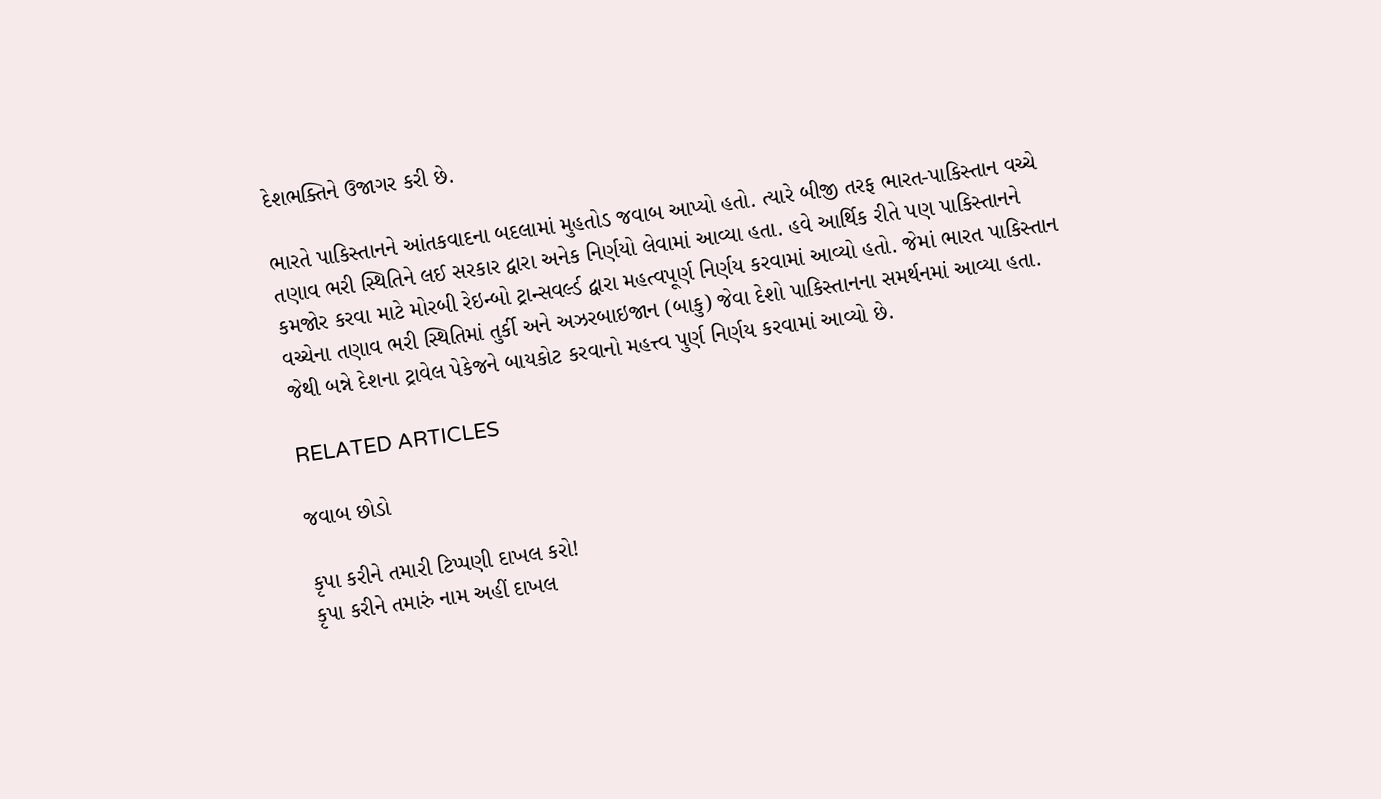દેશભક્તિને ઉજાગર કરી છે.

ભારતે પાકિસ્તાનને આંતકવાદના બદલામાં મુહતોડ જવાબ આપ્યો હતો. ત્યારે બીજી તરફ ભારત-પાકિસ્તાન વચ્ચે તણાવ ભરી સ્થિતિને લઈ સરકાર દ્વારા અનેક નિર્ણયો લેવામાં આવ્યા હતા. હવે આર્થિક રીતે પણ પાકિસ્તાનને કમજોર કરવા માટે મોરબી રેઇન્બો ટ્રાન્સવર્લ્ડ દ્વારા મહત્વપૂર્ણ નિર્ણય કરવામાં આવ્યો હતો. જેમાં ભારત પાકિસ્તાન વચ્ચેના તણાવ ભરી સ્થિતિમાં તુર્કી અને અઝરબાઇજાન (બાકુ) જેવા દેશો પાકિસ્તાનના સમર્થનમાં આવ્યા હતા. જેથી બન્ને દેશના ટ્રાવેલ પેકેજને બાયકોટ કરવાનો મહત્ત્વ પુર્ણ નિર્ણય કરવામાં આવ્યો છે.

RELATED ARTICLES

જવાબ છોડો

કૃપા કરીને તમારી ટિપ્પણી દાખલ કરો!
કૃપા કરીને તમારું નામ અહીં દાખલ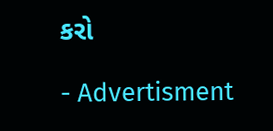કરો

- Advertisment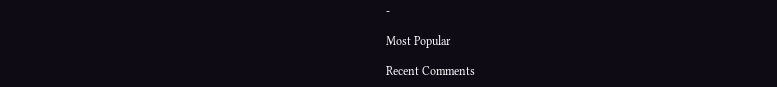-

Most Popular

Recent Comments